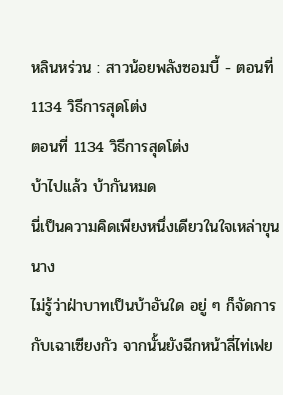หลินหร่วน : สาวน้อยพลังซอมบี้ - ตอนที่ 1134 วิธีการสุดโต่ง
ตอนที่ 1134 วิธีการสุดโต่ง
บ้าไปแล้ว บ้ากันหมด
นี่เป็นความคิดเพียงหนึ่งเดียวในใจเหล่าขุนนาง
ไม่รู้ว่าฝ่าบาทเป็นบ้าอันใด อยู่ ๆ ก็จัดการกับเฉาเซียงกัว จากนั้นยังฉีกหน้าลี่ไท่เฟย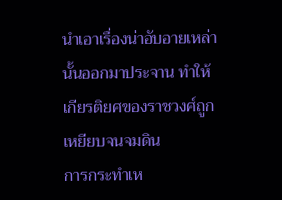นำเอาเรื่องน่าอับอายเหล่านั้นออกมาประจาน ทำให้เกียรติยศของราชวงศ์ถูกเหยียบจนจมดิน
การกระทำเห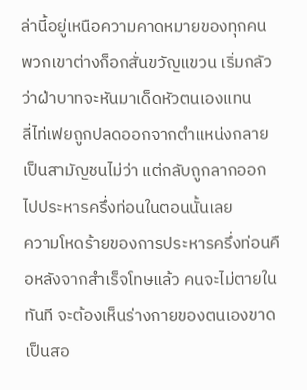ล่านี้อยู่เหนือความคาดหมายของทุกคน พวกเขาต่างก็อกสั่นขวัญแขวน เริ่มกลัวว่าฝ่าบาทจะหันมาเด็ดหัวตนเองแทน
ลี่ไท่เฟยถูกปลดออกจากตำแหน่งกลายเป็นสามัญชนไม่ว่า แต่กลับถูกลากออกไปประหารครึ่งท่อนในตอนนั้นเลย
ความโหดร้ายของการประหารครึ่งท่อนคือหลังจากสำเร็จโทษแล้ว คนจะไม่ตายในทันที จะต้องเห็นร่างกายของตนเองขาดเป็นสอ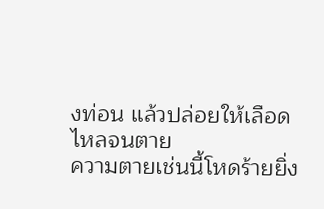งท่อน แล้วปล่อยให้เลือดไหลจนตาย
ความตายเช่นนี้โหดร้ายยิ่ง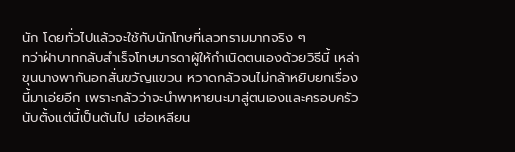นัก โดยทั่วไปแล้วจะใช้กับนักโทษที่เลวทรามมากจริง ๆ
ทว่าฝ่าบาทกลับสำเร็จโทษมารดาผู้ให้กำเนิดตนเองด้วยวิธีนี้ เหล่าขุนนางพากันอกสั่นขวัญแขวน หวาดกลัวจนไม่กล้าหยิบยกเรื่องนี้มาเอ่ยอีก เพราะกลัวว่าจะนำพาหายนะมาสู่ตนเองและครอบครัว
นับตั้งแต่นี้เป็นต้นไป เฮ่อเหลียน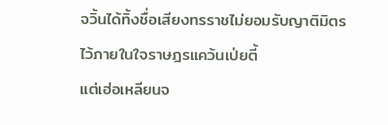จวิ้นได้ทิ้งชื่อเสียงทรราชไม่ยอมรับญาติมิตรไว้ภายในใจราษฎรแคว้นเป่ยตี้
แต่เฮ่อเหลียนจ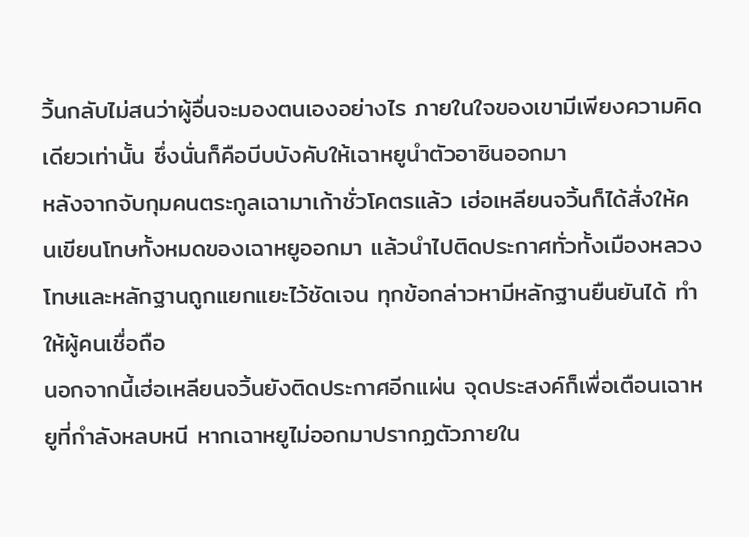วิ้นกลับไม่สนว่าผู้อื่นจะมองตนเองอย่างไร ภายในใจของเขามีเพียงความคิดเดียวเท่านั้น ซึ่งนั่นก็คือบีบบังคับให้เฉาหยูนำตัวอาซินออกมา
หลังจากจับกุมคนตระกูลเฉามาเก้าชั่วโคตรแล้ว เฮ่อเหลียนจวิ้นก็ได้สั่งให้คนเขียนโทษทั้งหมดของเฉาหยูออกมา แล้วนำไปติดประกาศทั่วทั้งเมืองหลวง
โทษและหลักฐานถูกแยกแยะไว้ชัดเจน ทุกข้อกล่าวหามีหลักฐานยืนยันได้ ทำให้ผู้คนเชื่อถือ
นอกจากนี้เฮ่อเหลียนจวิ้นยังติดประกาศอีกแผ่น จุดประสงค์ก็เพื่อเตือนเฉาหยูที่กำลังหลบหนี หากเฉาหยูไม่ออกมาปรากฏตัวภายใน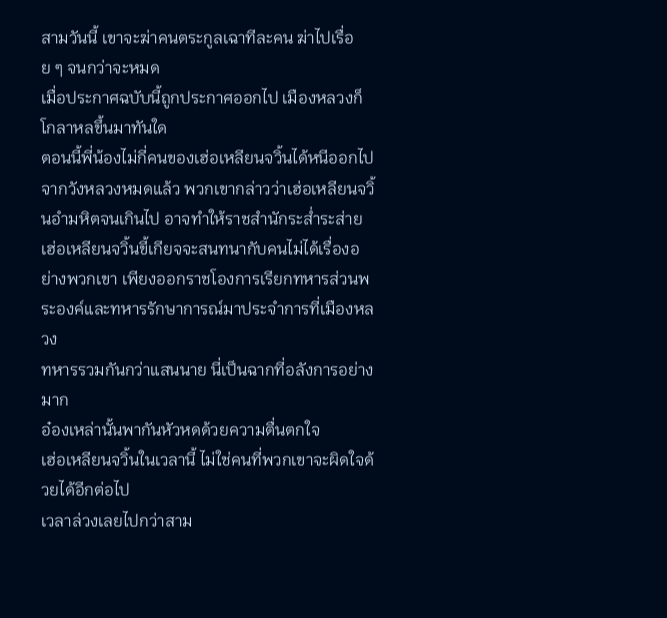สามวันนี้ เขาจะฆ่าคนตระกูลเฉาทีละคน ฆ่าไปเรื่อย ๆ จนกว่าจะหมด
เมื่อประกาศฉบับนี้ถูกประกาศออกไป เมืองหลวงก็โกลาหลขึ้นมาทันใด
ตอนนี้พี่น้องไม่กี่คนของเฮ่อเหลียนจวิ้นได้หนีออกไปจากวังหลวงหมดแล้ว พวกเขากล่าวว่าเฮ่อเหลียนจวิ้นอำมหิตจนเกินไป อาจทำให้ราชสำนักระส่ำระส่าย
เฮ่อเหลียนจวิ้นขี้เกียจจะสนทนากับคนไม่ได้เรื่องอย่างพวกเขา เพียงออกราชโองการเรียกทหารส่วนพระองค์และทหารรักษาการณ์มาประจำการที่เมืองหลวง
ทหารรวมกันกว่าแสนนาย นี่เป็นฉากที่อลังการอย่างมาก
อ๋องเหล่านั้นพากันหัวหดด้วยความตื่นตกใจ
เฮ่อเหลียนจวิ้นในเวลานี้ ไม่ใช่คนที่พวกเขาจะผิดใจด้วยได้อีกต่อไป
เวลาล่วงเลยไปกว่าสาม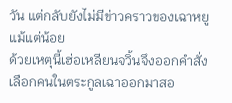วัน แต่กลับยังไม่มีข่าวคราวของเฉาหยูแม้แต่น้อย
ด้วยเหตุนี้เฮ่อเหลียนจวิ้นจึงออกคำสั่ง เลือกคนในตระกูลเฉาออกมาสอ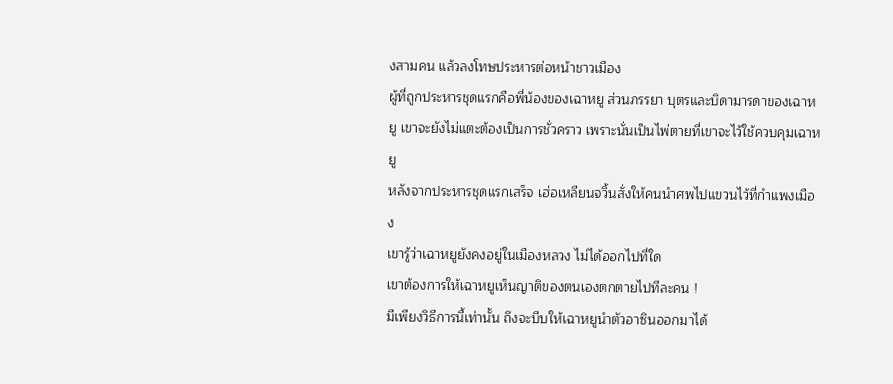งสามคน แล้วลงโทษประหารต่อหน้าชาวเมือง
ผู้ที่ถูกประหารชุดแรกคือพี่น้องของเฉาหยู ส่วนภรรยา บุตรและบิดามารดาของเฉาหยู เขาจะยังไม่แตะต้องเป็นการชั่วคราว เพราะนั่นเป็นไพ่ตายที่เขาจะไว้ใช้ควบคุมเฉาหยู
หลังจากประหารชุดแรกเสร็จ เฮ่อเหลียนจวิ้นสั่งให้คนนำศพไปแขวนไว้ที่กำแพงเมือง
เขารู้ว่าเฉาหยูยังคงอยู่ในเมืองหลวง ไม่ได้ออกไปที่ใด
เขาต้องการให้เฉาหยูเห็นญาติของตนเองตกตายไปทีละคน !
มีเพียงวิธีการนี้เท่านั้น ถึงจะบีบให้เฉาหยูนำตัวอาซินออกมาได้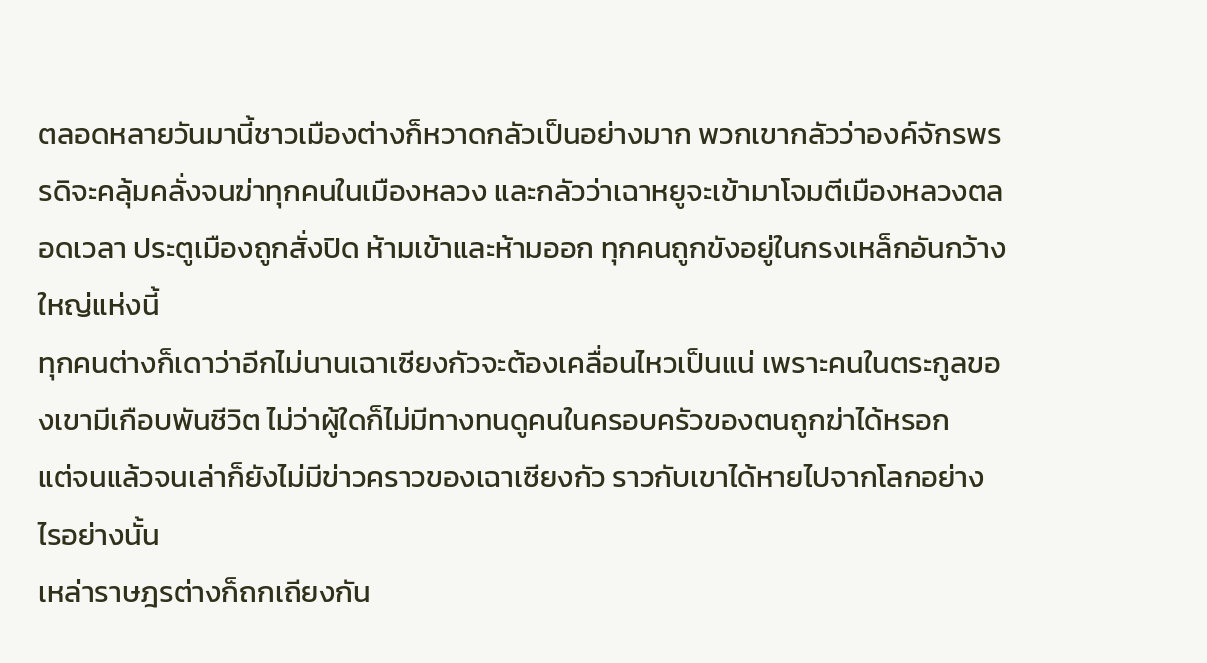ตลอดหลายวันมานี้ชาวเมืองต่างก็หวาดกลัวเป็นอย่างมาก พวกเขากลัวว่าองค์จักรพรรดิจะคลุ้มคลั่งจนฆ่าทุกคนในเมืองหลวง และกลัวว่าเฉาหยูจะเข้ามาโจมตีเมืองหลวงตลอดเวลา ประตูเมืองถูกสั่งปิด ห้ามเข้าและห้ามออก ทุกคนถูกขังอยู่ในกรงเหล็กอันกว้างใหญ่แห่งนี้
ทุกคนต่างก็เดาว่าอีกไม่นานเฉาเซียงกัวจะต้องเคลื่อนไหวเป็นแน่ เพราะคนในตระกูลของเขามีเกือบพันชีวิต ไม่ว่าผู้ใดก็ไม่มีทางทนดูคนในครอบครัวของตนถูกฆ่าได้หรอก
แต่จนแล้วจนเล่าก็ยังไม่มีข่าวคราวของเฉาเซียงกัว ราวกับเขาได้หายไปจากโลกอย่างไรอย่างนั้น
เหล่าราษฎรต่างก็ถกเถียงกัน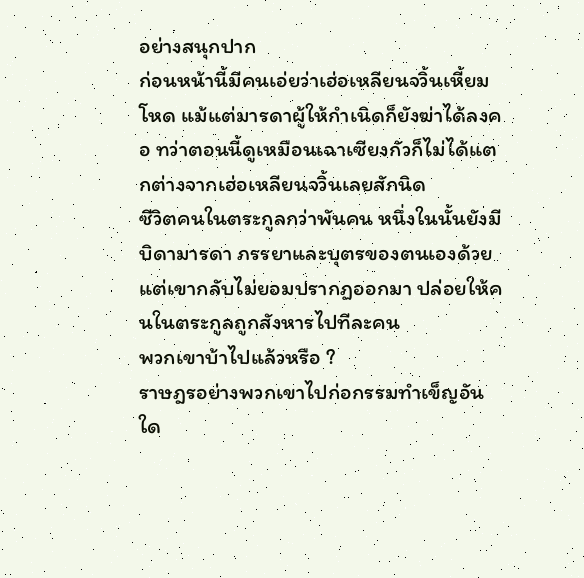อย่างสนุกปาก
ก่อนหน้านี้มีคนเอ่ยว่าเฮ่อเหลียนจวิ้นเหี้ยมโหด แม้แต่มารดาผู้ให้กำเนิดก็ยังฆ่าได้ลงคอ ทว่าตอนนี้ดูเหมือนเฉาเซียงกัวก็ไม่ได้แตกต่างจากเฮ่อเหลียนจวิ้นเลยสักนิด
ชีวิตคนในตระกูลกว่าพันคน หนึ่งในนั้นยังมีบิดามารดา ภรรยาและบุตรของตนเองด้วย แต่เขากลับไม่ยอมปรากฏออกมา ปล่อยให้คนในตระกูลถูกสังหารไปทีละคน
พวกเขาบ้าไปแล้วหรือ ?
ราษฎรอย่างพวกเขาไปก่อกรรมทำเข็ญอันใด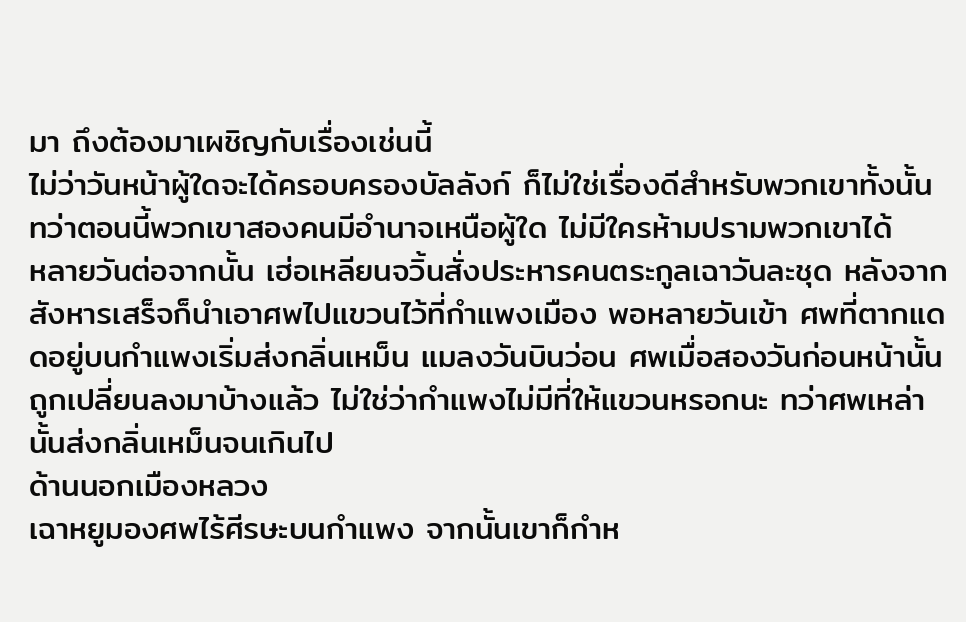มา ถึงต้องมาเผชิญกับเรื่องเช่นนี้
ไม่ว่าวันหน้าผู้ใดจะได้ครอบครองบัลลังก์ ก็ไม่ใช่เรื่องดีสำหรับพวกเขาทั้งนั้น
ทว่าตอนนี้พวกเขาสองคนมีอำนาจเหนือผู้ใด ไม่มีใครห้ามปรามพวกเขาได้
หลายวันต่อจากนั้น เฮ่อเหลียนจวิ้นสั่งประหารคนตระกูลเฉาวันละชุด หลังจากสังหารเสร็จก็นำเอาศพไปแขวนไว้ที่กำแพงเมือง พอหลายวันเข้า ศพที่ตากแดดอยู่บนกำแพงเริ่มส่งกลิ่นเหม็น แมลงวันบินว่อน ศพเมื่อสองวันก่อนหน้านั้นถูกเปลี่ยนลงมาบ้างแล้ว ไม่ใช่ว่ากำแพงไม่มีที่ให้แขวนหรอกนะ ทว่าศพเหล่านั้นส่งกลิ่นเหม็นจนเกินไป
ด้านนอกเมืองหลวง
เฉาหยูมองศพไร้ศีรษะบนกำแพง จากนั้นเขาก็กำห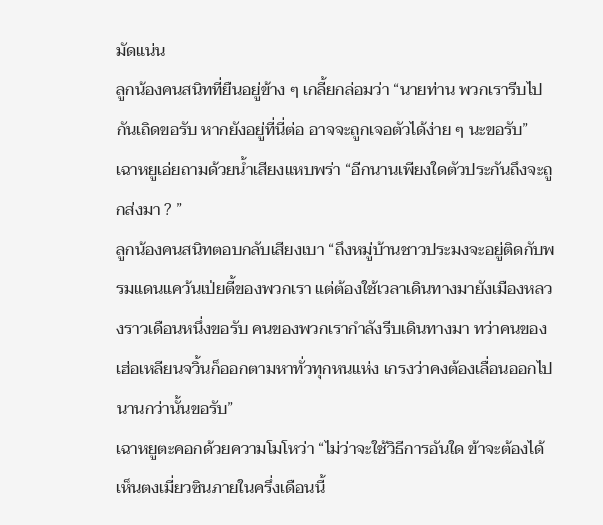มัดแน่น
ลูกน้องคนสนิทที่ยืนอยู่ข้าง ๆ เกลี้ยกล่อมว่า “นายท่าน พวกเรารีบไปกันเถิดขอรับ หากยังอยู่ที่นี่ต่อ อาจจะถูกเจอตัวได้ง่าย ๆ นะขอรับ”
เฉาหยูเอ่ยถามด้วยน้ำเสียงแหบพร่า “อีกนานเพียงใดตัวประกันถึงจะถูกส่งมา ? ”
ลูกน้องคนสนิทตอบกลับเสียงเบา “ถึงหมู่บ้านชาวประมงจะอยู่ติดกับพรมแดนแคว้นเป่ยตี้ของพวกเรา แต่ต้องใช้เวลาเดินทางมายังเมืองหลวงราวเดือนหนึ่งขอรับ คนของพวกเรากำลังรีบเดินทางมา ทว่าคนของเฮ่อเหลียนจวิ้นก็ออกตามหาทั่วทุกหนแห่ง เกรงว่าคงต้องเลื่อนออกไปนานกว่านั้นขอรับ”
เฉาหยูตะคอกด้วยความโมโหว่า “ไม่ว่าจะใช้วิธีการอันใด ข้าจะต้องได้เห็นตงเมี่ยวซินภายในครึ่งเดือนนี้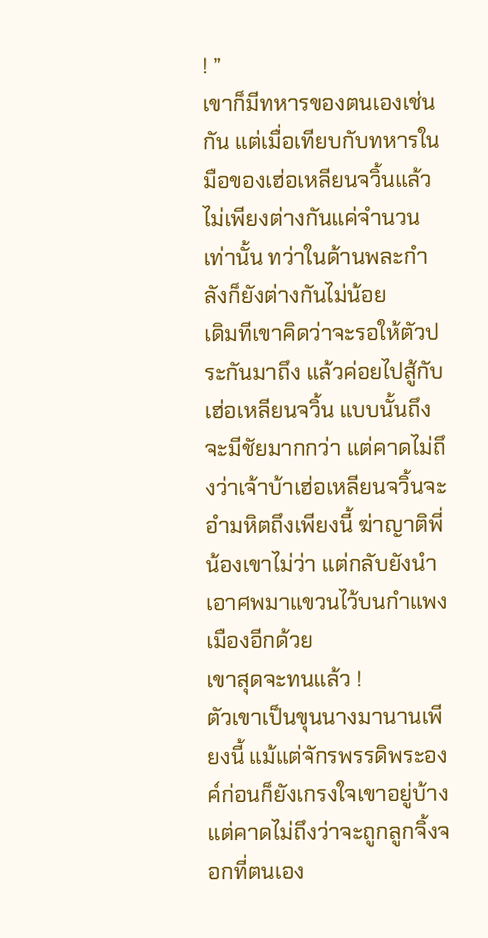! ”
เขาก็มีทหารของตนเองเช่นกัน แต่เมื่อเทียบกับทหารในมือของเฮ่อเหลียนจวิ้นแล้ว ไม่เพียงต่างกันแค่จำนวนเท่านั้น ทว่าในด้านพละกำลังก็ยังต่างกันไม่น้อย
เดิมทีเขาคิดว่าจะรอให้ตัวประกันมาถึง แล้วค่อยไปสู้กับเฮ่อเหลียนจวิ้น แบบนั้นถึงจะมีชัยมากกว่า แต่คาดไม่ถึงว่าเจ้าบ้าเฮ่อเหลียนจวิ้นจะอำมหิตถึงเพียงนี้ ฆ่าญาติพี่น้องเขาไม่ว่า แต่กลับยังนำเอาศพมาแขวนไว้บนกำแพงเมืองอีกด้วย
เขาสุดจะทนแล้ว !
ตัวเขาเป็นขุนนางมานานเพียงนี้ แม้แต่จักรพรรดิพระองค์ก่อนก็ยังเกรงใจเขาอยู่บ้าง
แต่คาดไม่ถึงว่าจะถูกลูกจิ้งจอกที่ตนเอง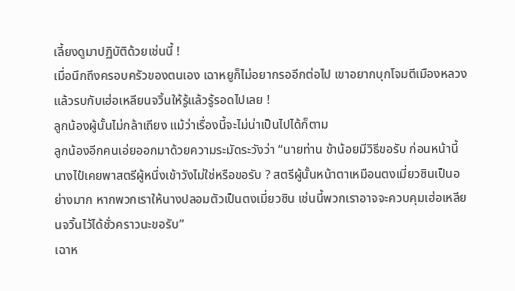เลี้ยงดูมาปฏิบัติด้วยเช่นนี้ !
เมื่อนึกถึงครอบครัวของตนเอง เฉาหยูก็ไม่อยากรออีกต่อไป เขาอยากบุกโจมตีเมืองหลวง แล้วรบกับเฮ่อเหลียนจวิ้นให้รู้แล้วรู้รอดไปเลย !
ลูกน้องผู้นั้นไม่กล้าเถียง แม้ว่าเรื่องนี้จะไม่น่าเป็นไปได้ก็ตาม
ลูกน้องอีกคนเอ่ยออกมาด้วยความระมัดระวังว่า “นายท่าน ข้าน้อยมีวิธีขอรับ ก่อนหน้านี้นางไป๋เคยพาสตรีผู้หนึ่งเข้าวังไม่ใช่หรือขอรับ ? สตรีผู้นั้นหน้าตาเหมือนตงเมี่ยวซินเป็นอย่างมาก หากพวกเราให้นางปลอมตัวเป็นตงเมี่ยวซิน เช่นนี้พวกเราอาจจะควบคุมเฮ่อเหลียนจวิ้นไว้ได้ชั่วคราวนะขอรับ”
เฉาห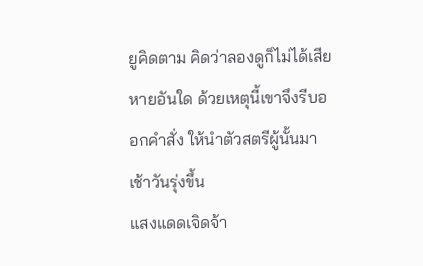ยูคิดตาม คิดว่าลองดูก็ไม่ได้เสียหายอันใด ด้วยเหตุนี้เขาจึงรีบออกคำสั่ง ให้นำตัวสตรีผู้นั้นมา
เช้าวันรุ่งขึ้น
แสงแดดเจิดจ้า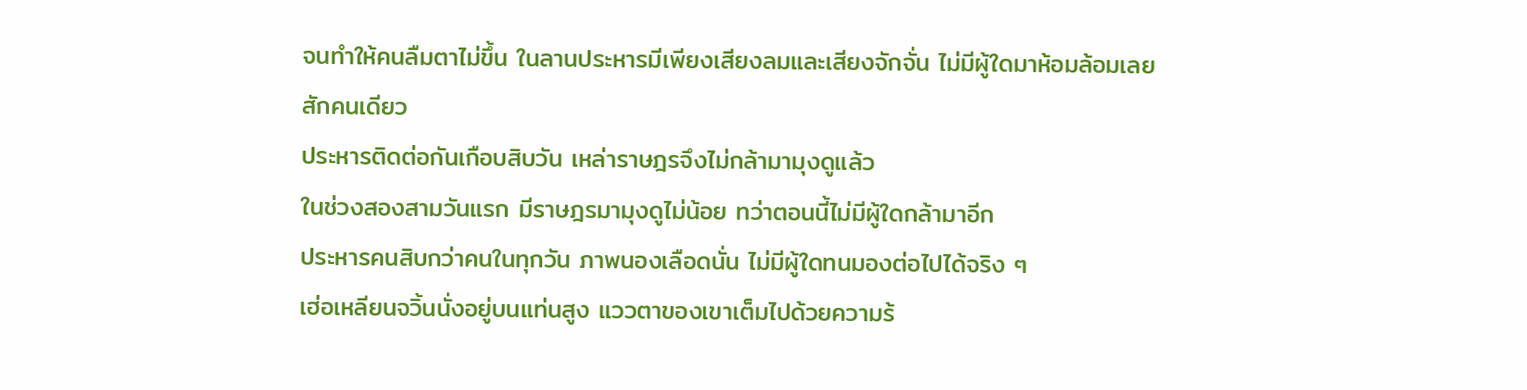จนทำให้คนลืมตาไม่ขึ้น ในลานประหารมีเพียงเสียงลมและเสียงจักจั่น ไม่มีผู้ใดมาห้อมล้อมเลยสักคนเดียว
ประหารติดต่อกันเกือบสิบวัน เหล่าราษฎรจึงไม่กล้ามามุงดูแล้ว
ในช่วงสองสามวันแรก มีราษฎรมามุงดูไม่น้อย ทว่าตอนนี้ไม่มีผู้ใดกล้ามาอีก
ประหารคนสิบกว่าคนในทุกวัน ภาพนองเลือดนั่น ไม่มีผู้ใดทนมองต่อไปได้จริง ๆ
เฮ่อเหลียนจวิ้นนั่งอยู่บนแท่นสูง แววตาของเขาเต็มไปด้วยความร้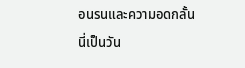อนรนและความอดกลั้น
นี่เป็นวัน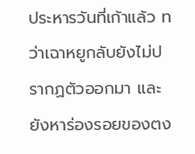ประหารวันที่เก้าแล้ว ทว่าเฉาหยูกลับยังไม่ปรากฏตัวออกมา และยังหาร่องรอยของตง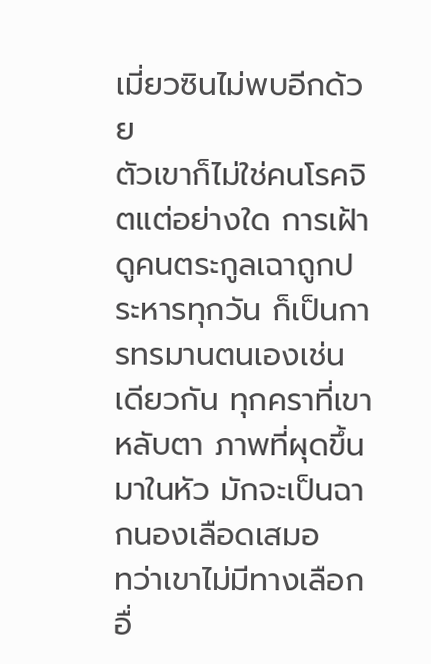เมี่ยวซินไม่พบอีกด้วย
ตัวเขาก็ไม่ใช่คนโรคจิตแต่อย่างใด การเฝ้าดูคนตระกูลเฉาถูกประหารทุกวัน ก็เป็นการทรมานตนเองเช่นเดียวกัน ทุกคราที่เขาหลับตา ภาพที่ผุดขึ้นมาในหัว มักจะเป็นฉากนองเลือดเสมอ
ทว่าเขาไม่มีทางเลือกอื่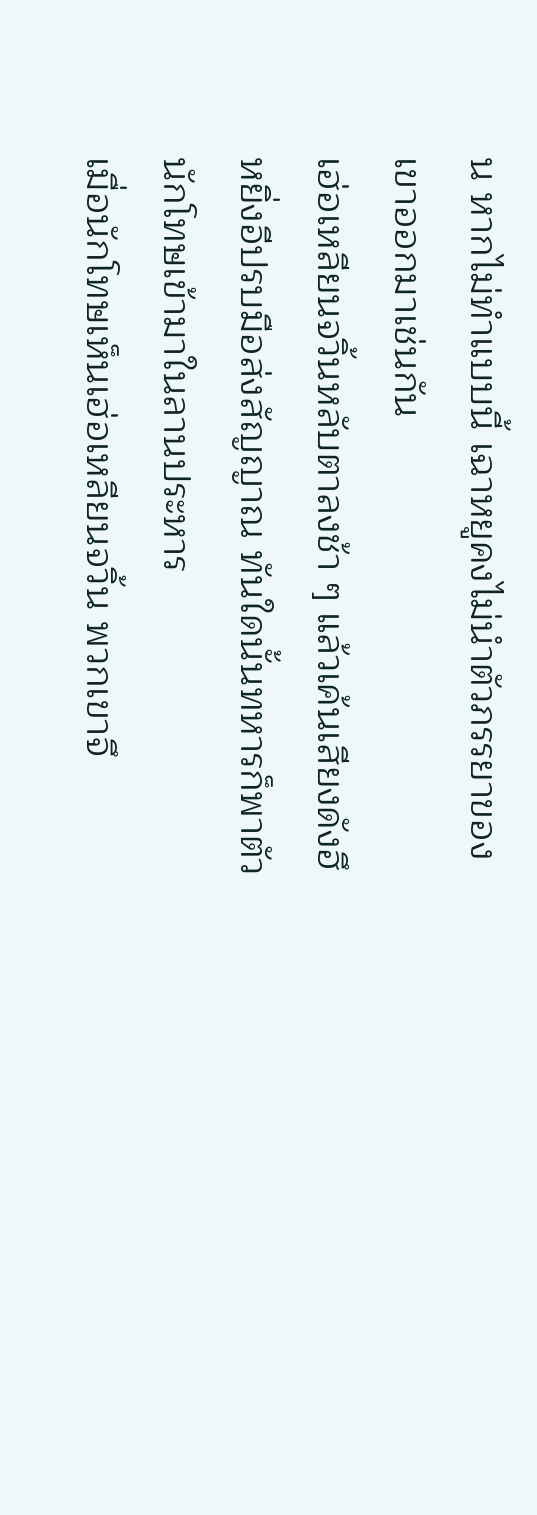น หากไม่ทำแบบนี้ เฉาหยูคงไม่นำตัวภรรยาของเขาออกมาเช่นกัน
เฮ่อเหลียนจวิ้นหลับตาลงช้า ๆ แล้วเค้นเสียงดังฮึ
หยิ่งอีปรบมือส่งสัญญาณ ทันใดนั้นทหารก็พาตัวนักโทษเข้ามาในลานประหาร
เมื่อนักโทษเห็นเฮ่อเหลียนจวิ้น พวกเขาจึ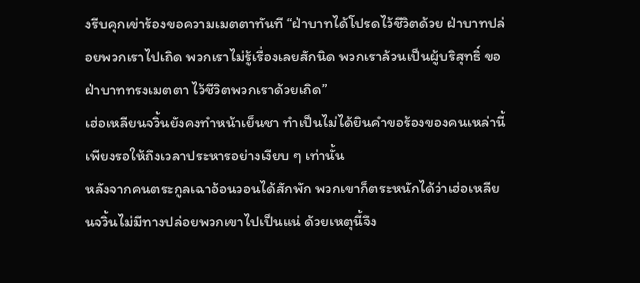งรีบคุกเข่าร้องขอความเมตตาทันที “ฝ่าบาทได้โปรดไว้ชีวิตด้วย ฝ่าบาทปล่อยพวกเราไปเถิด พวกเราไม่รู้เรื่องเลยสักนิด พวกเราล้วนเป็นผู้บริสุทธิ์ ขอฝ่าบาททรงเมตตา ไว้ชีวิตพวกเราด้วยเถิด”
เฮ่อเหลียนจวิ้นยังคงทำหน้าเย็นชา ทำเป็นไม่ได้ยินคำขอร้องของคนเหล่านี้ เพียงรอให้ถึงเวลาประหารอย่างเงียบ ๆ เท่านั้น
หลังจากคนตระกูลเฉาอ้อนวอนได้สักพัก พวกเขาก็ตระหนักได้ว่าเฮ่อเหลียนจวิ้นไม่มีทางปล่อยพวกเขาไปเป็นแน่ ด้วยเหตุนี้จึง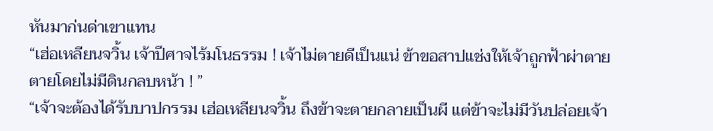หันมาก่นด่าเขาแทน
“เฮ่อเหลียนจวิ้น เจ้าปีศาจไร้มโนธรรม ! เจ้าไม่ตายดีเป็นแน่ ข้าขอสาปแช่งให้เจ้าถูกฟ้าผ่าตาย ตายโดยไม่มีดินกลบหน้า ! ”
“เจ้าจะต้องได้รับบาปกรรม เฮ่อเหลียนจวิ้น ถึงข้าจะตายกลายเป็นผี แต่ข้าจะไม่มีวันปล่อยเจ้า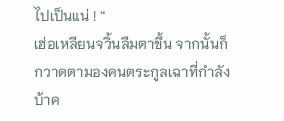ไปเป็นแน่ ! ”
เฮ่อเหลียนจวิ้นลืมตาขึ้น จากนั้นก็กวาดตามองคนตระกูลเฉาที่กำลังบ้าค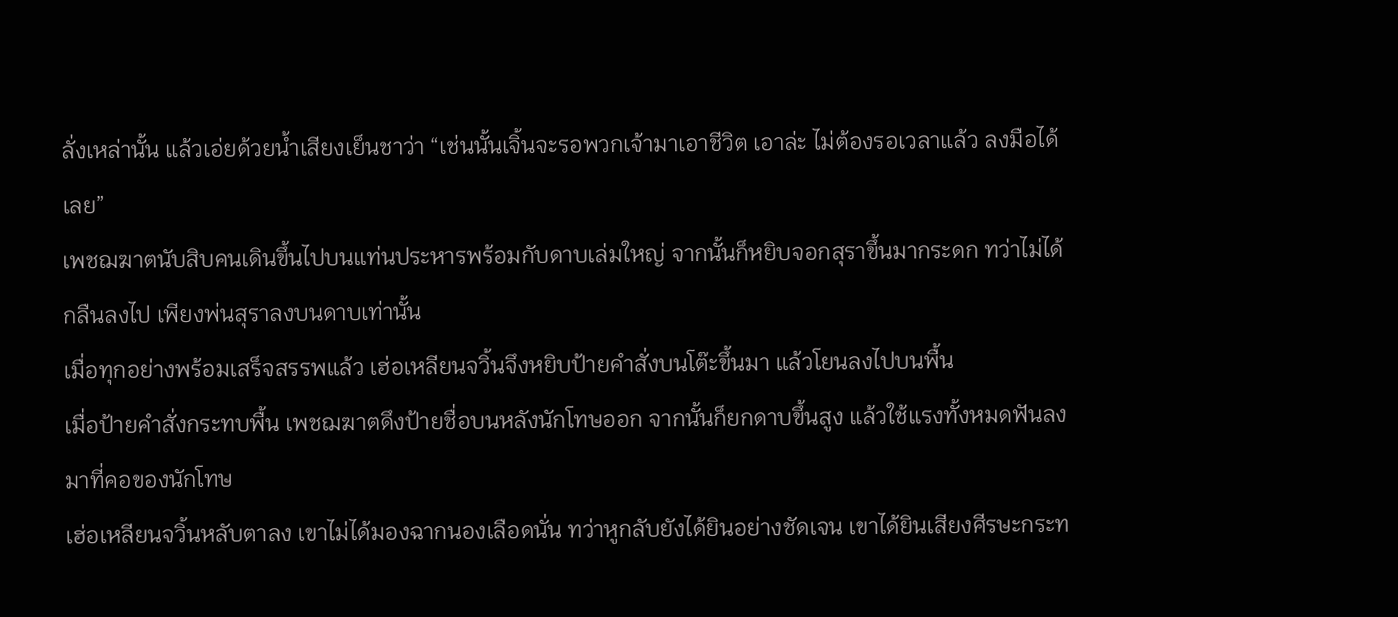ลั่งเหล่านั้น แล้วเอ่ยด้วยน้ำเสียงเย็นชาว่า “เช่นนั้นเจิ้นจะรอพวกเจ้ามาเอาชีวิต เอาล่ะ ไม่ต้องรอเวลาแล้ว ลงมือได้เลย”
เพชฌฆาตนับสิบคนเดินขึ้นไปบนแท่นประหารพร้อมกับดาบเล่มใหญ่ จากนั้นก็หยิบจอกสุราขึ้นมากระดก ทว่าไม่ได้กลืนลงไป เพียงพ่นสุราลงบนดาบเท่านั้น
เมื่อทุกอย่างพร้อมเสร็จสรรพแล้ว เฮ่อเหลียนจวิ้นจึงหยิบป้ายคำสั่งบนโต๊ะขึ้นมา แล้วโยนลงไปบนพื้น
เมื่อป้ายคำสั่งกระทบพื้น เพชฌฆาตดึงป้ายชื่อบนหลังนักโทษออก จากนั้นก็ยกดาบขึ้นสูง แล้วใช้แรงทั้งหมดฟันลงมาที่คอของนักโทษ
เฮ่อเหลียนจวิ้นหลับตาลง เขาไม่ได้มองฉากนองเลือดนั่น ทว่าหูกลับยังได้ยินอย่างชัดเจน เขาได้ยินเสียงศีรษะกระท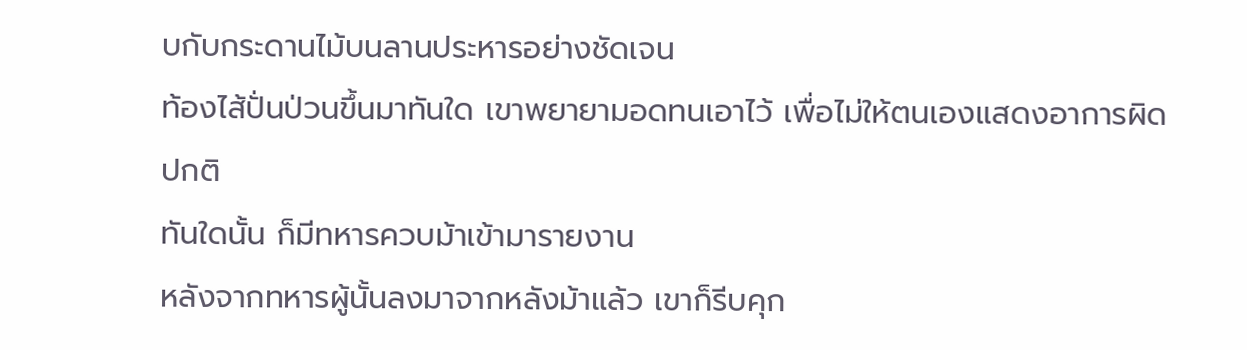บกับกระดานไม้บนลานประหารอย่างชัดเจน
ท้องไส้ปั่นป่วนขึ้นมาทันใด เขาพยายามอดทนเอาไว้ เพื่อไม่ให้ตนเองแสดงอาการผิดปกติ
ทันใดนั้น ก็มีทหารควบม้าเข้ามารายงาน
หลังจากทหารผู้นั้นลงมาจากหลังม้าแล้ว เขาก็รีบคุก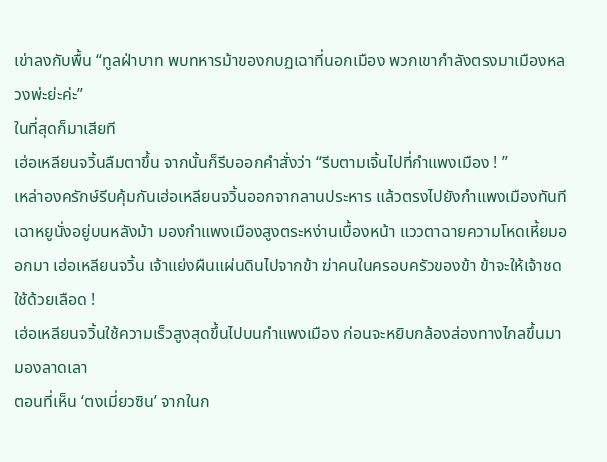เข่าลงกับพื้น “ทูลฝ่าบาท พบทหารม้าของกบฏเฉาที่นอกเมือง พวกเขากำลังตรงมาเมืองหลวงพ่ะย่ะค่ะ”
ในที่สุดก็มาเสียที
เฮ่อเหลียนจวิ้นลืมตาขึ้น จากนั้นก็รีบออกคำสั่งว่า “รีบตามเจิ้นไปที่กำแพงเมือง ! ”
เหล่าองครักษ์รีบคุ้มกันเฮ่อเหลียนจวิ้นออกจากลานประหาร แล้วตรงไปยังกำแพงเมืองทันที
เฉาหยูนั่งอยู่บนหลังม้า มองกำแพงเมืองสูงตระหง่านเบื้องหน้า แววตาฉายความโหดเหี้ยมออกมา เฮ่อเหลียนจวิ้น เจ้าแย่งผืนแผ่นดินไปจากข้า ฆ่าคนในครอบครัวของข้า ข้าจะให้เจ้าชดใช้ด้วยเลือด !
เฮ่อเหลียนจวิ้นใช้ความเร็วสูงสุดขึ้นไปบนกำแพงเมือง ก่อนจะหยิบกล้องส่องทางไกลขึ้นมามองลาดเลา
ตอนที่เห็น ‘ตงเมี่ยวซิน’ จากในก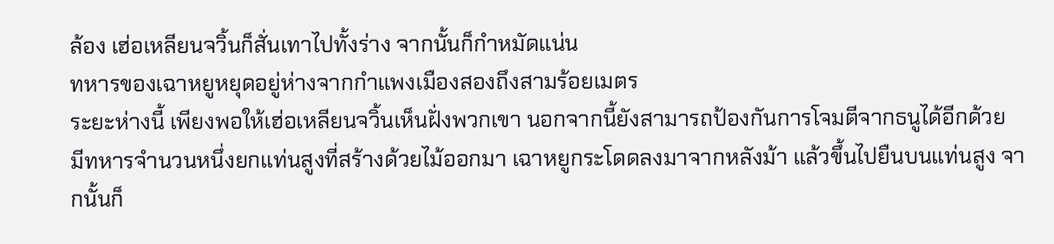ล้อง เฮ่อเหลียนจวิ้นก็สั่นเทาไปทั้งร่าง จากนั้นก็กำหมัดแน่น
ทหารของเฉาหยูหยุดอยู่ห่างจากกำแพงเมืองสองถึงสามร้อยเมตร
ระยะห่างนี้ เพียงพอให้เฮ่อเหลียนจวิ้นเห็นฝั่งพวกเขา นอกจากนี้ยังสามารถป้องกันการโจมตีจากธนูได้อีกด้วย
มีทหารจำนวนหนึ่งยกแท่นสูงที่สร้างด้วยไม้ออกมา เฉาหยูกระโดดลงมาจากหลังม้า แล้วขึ้นไปยืนบนแท่นสูง จากนั้นก็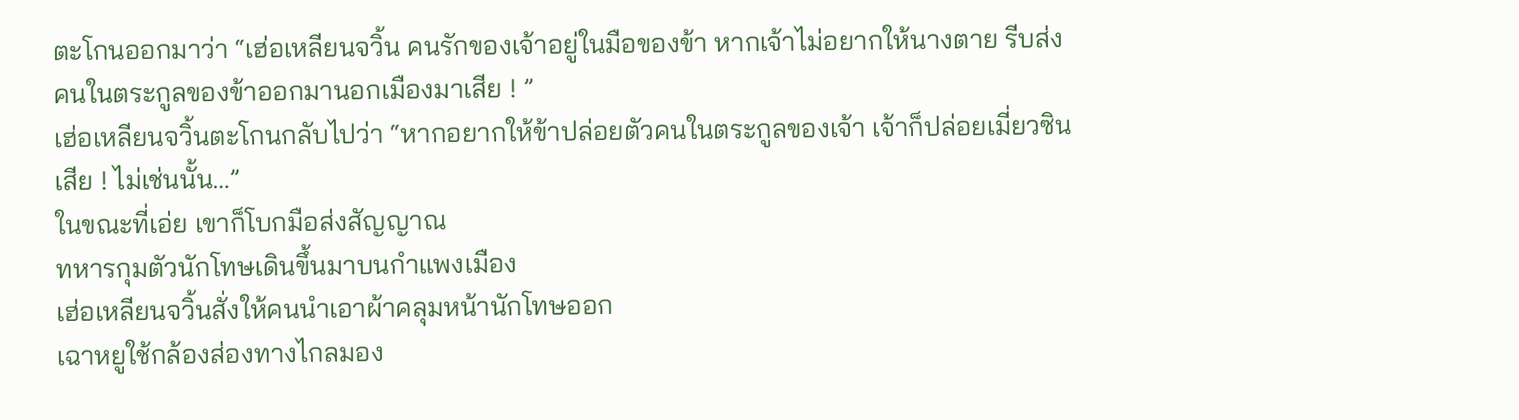ตะโกนออกมาว่า “เฮ่อเหลียนจวิ้น คนรักของเจ้าอยู่ในมือของข้า หากเจ้าไม่อยากให้นางตาย รีบส่งคนในตระกูลของข้าออกมานอกเมืองมาเสีย ! ”
เฮ่อเหลียนจวิ้นตะโกนกลับไปว่า “หากอยากให้ข้าปล่อยตัวคนในตระกูลของเจ้า เจ้าก็ปล่อยเมี่ยวซินเสีย ! ไม่เช่นนั้น…”
ในขณะที่เอ่ย เขาก็โบกมือส่งสัญญาณ
ทหารกุมตัวนักโทษเดินขึ้นมาบนกำแพงเมือง
เฮ่อเหลียนจวิ้นสั่งให้คนนำเอาผ้าคลุมหน้านักโทษออก
เฉาหยูใช้กล้องส่องทางไกลมอง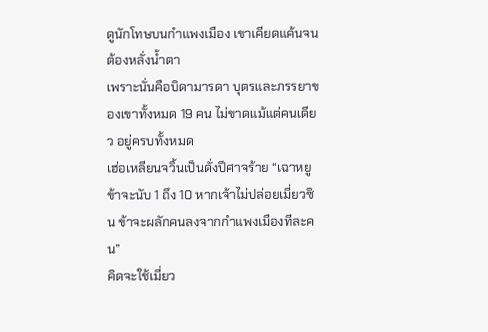ดูนักโทษบนกำแพงเมือง เขาเคียดแค้นจนต้องหลั่งน้ำตา
เพราะนั่นคือบิดามารดา บุตรและภรรยาของเขาทั้งหมด 19 คน ไม่ขาดแม้แต่คนเดียว อยู่ครบทั้งหมด
เฮ่อเหลียนจวิ้นเป็นดั่งปีศาจร้าย “เฉาหยู ข้าจะนับ 1 ถึง 10 หากเจ้าไม่ปล่อยเมี่ยวซิน ข้าจะผลักคนลงจากกำแพงเมืองทีละคน”
คิดจะใช้เมี่ยว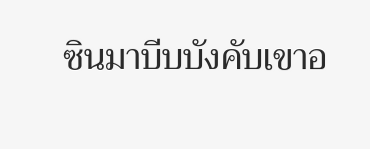ซินมาบีบบังคับเขาอ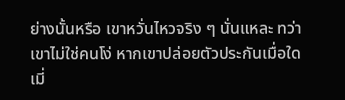ย่างนั้นหรือ เขาหวั่นไหวจริง ๆ นั่นแหละ ทว่าเขาไม่ใช่คนโง่ หากเขาปล่อยตัวประกันเมื่อใด เมี่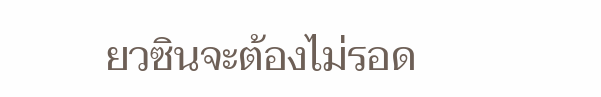ยวซินจะต้องไม่รอด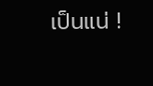เป็นแน่ !